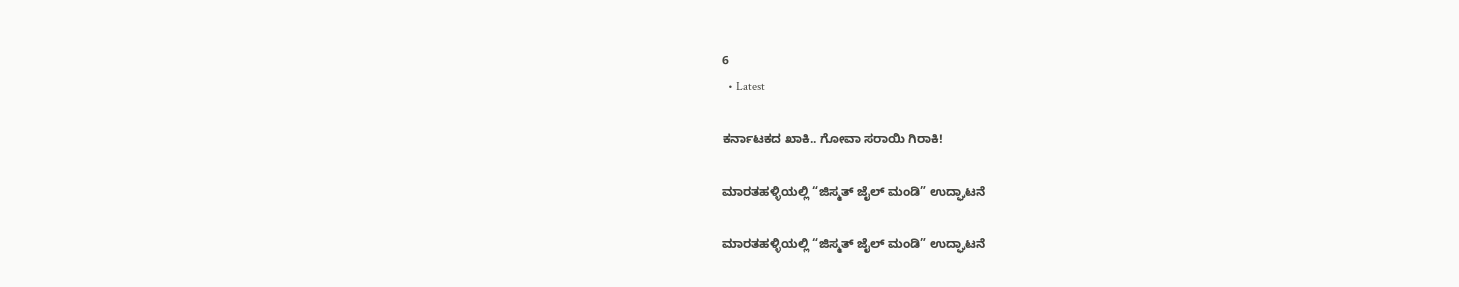6
  • Latest

ಕರ್ನಾಟಕದ ಖಾಕಿ.. ಗೋವಾ ಸರಾಯಿ ಗಿರಾಕಿ!

ಮಾರತಹಳ್ಳಿಯಲ್ಲಿ “ಜಿಸ್ಮತ್ ಜೈಲ್ ಮಂಡಿ” ಉದ್ಘಾಟನೆ

ಮಾರತಹಳ್ಳಿಯಲ್ಲಿ “ಜಿಸ್ಮತ್ ಜೈಲ್ ಮಂಡಿ” ಉದ್ಘಾಟನೆ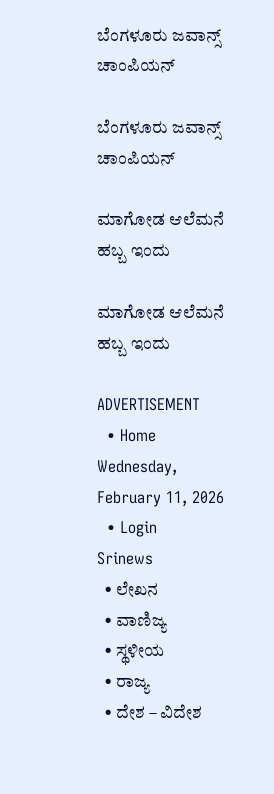ಬೆಂಗಳೂರು ಜವಾನ್ಸ್ ಚಾಂಪಿಯನ್

ಬೆಂಗಳೂರು ಜವಾನ್ಸ್ ಚಾಂಪಿಯನ್

ಮಾಗೋಡ ಆಲೆಮನೆ ಹಬ್ಬ ಇಂದು

ಮಾಗೋಡ ಆಲೆಮನೆ ಹಬ್ಬ ಇಂದು

ADVERTISEMENT
  • Home
Wednesday, February 11, 2026
  • Login
Srinews
  • ಲೇಖನ
  • ವಾಣಿಜ್ಯ
  • ಸ್ಥಳೀಯ
  • ರಾಜ್ಯ
  • ದೇಶ – ವಿದೇಶ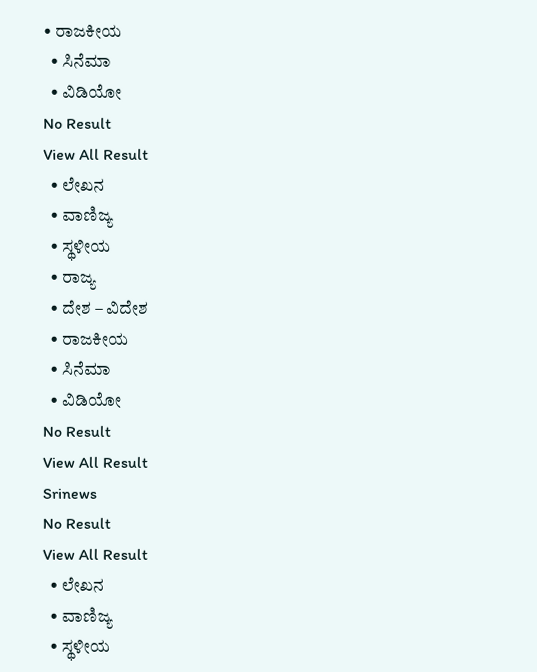• ರಾಜಕೀಯ
  • ಸಿನೆಮಾ
  • ವಿಡಿಯೋ
No Result
View All Result
  • ಲೇಖನ
  • ವಾಣಿಜ್ಯ
  • ಸ್ಥಳೀಯ
  • ರಾಜ್ಯ
  • ದೇಶ – ವಿದೇಶ
  • ರಾಜಕೀಯ
  • ಸಿನೆಮಾ
  • ವಿಡಿಯೋ
No Result
View All Result
Srinews
No Result
View All Result
  • ಲೇಖನ
  • ವಾಣಿಜ್ಯ
  • ಸ್ಥಳೀಯ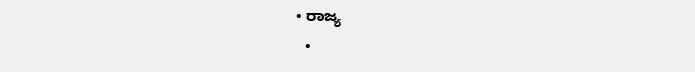• ರಾಜ್ಯ
  •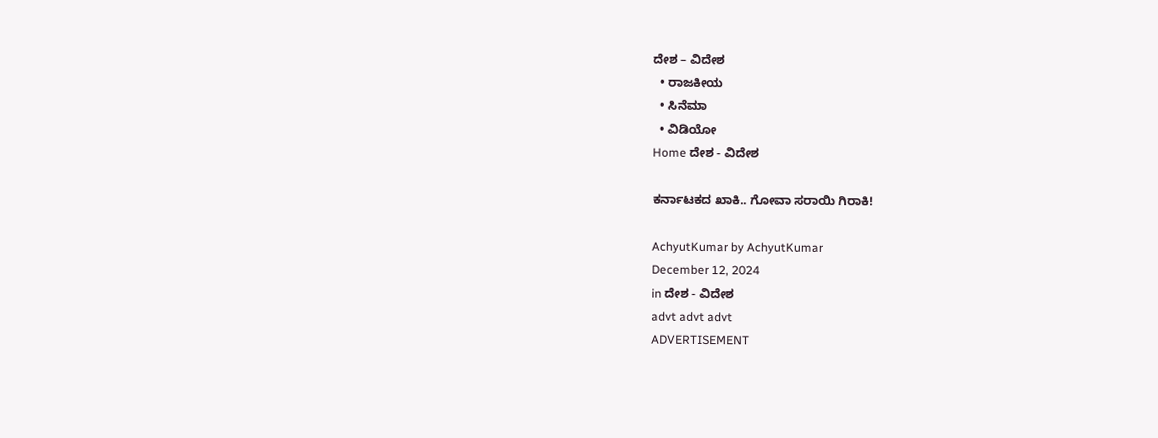ದೇಶ – ವಿದೇಶ
  • ರಾಜಕೀಯ
  • ಸಿನೆಮಾ
  • ವಿಡಿಯೋ
Home ದೇಶ - ವಿದೇಶ

ಕರ್ನಾಟಕದ ಖಾಕಿ.. ಗೋವಾ ಸರಾಯಿ ಗಿರಾಕಿ!

AchyutKumar by AchyutKumar
December 12, 2024
in ದೇಶ - ವಿದೇಶ
advt advt advt
ADVERTISEMENT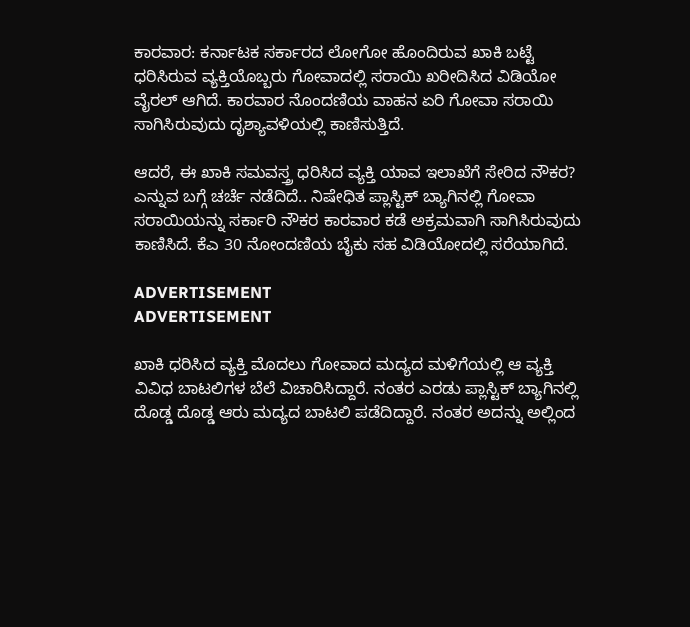ಕಾರವಾರ: ಕರ್ನಾಟಕ ಸರ್ಕಾರದ ಲೋಗೋ ಹೊಂದಿರುವ ಖಾಕಿ ಬಟ್ಟೆ ಧರಿಸಿರುವ ವ್ಯಕ್ತಿಯೊಬ್ಬರು ಗೋವಾದಲ್ಲಿ ಸರಾಯಿ ಖರೀದಿಸಿದ ವಿಡಿಯೋ ವೈರಲ್ ಆಗಿದೆ. ಕಾರವಾರ ನೊಂದಣಿಯ ವಾಹನ ಏರಿ ಗೋವಾ ಸರಾಯಿ ಸಾಗಿಸಿರುವುದು ದೃಶ್ಯಾವಳಿಯಲ್ಲಿ ಕಾಣಿಸುತ್ತಿದೆ.

ಆದರೆ, ಈ ಖಾಕಿ ಸಮವಸ್ತ್ರ ಧರಿಸಿದ ವ್ಯಕ್ತಿ ಯಾವ ಇಲಾಖೆಗೆ ಸೇರಿದ ನೌಕರ? ಎನ್ನುವ ಬಗ್ಗೆ ಚರ್ಚೆ ನಡೆದಿದೆ.. ನಿಷೇಧಿತ ಪ್ಲಾಸ್ಟಿಕ್ ಬ್ಯಾಗಿನಲ್ಲಿ ಗೋವಾ ಸರಾಯಿಯನ್ನು ಸರ್ಕಾರಿ ನೌಕರ ಕಾರವಾರ ಕಡೆ ಅಕ್ರಮವಾಗಿ ಸಾಗಿಸಿರುವುದು ಕಾಣಿಸಿದೆ. ಕೆಎ 30 ನೋಂದಣಿಯ ಬೈಕು ಸಹ ವಿಡಿಯೋದಲ್ಲಿ ಸರೆಯಾಗಿದೆ.

ADVERTISEMENT
ADVERTISEMENT

ಖಾಕಿ ಧರಿಸಿದ ವ್ಯಕ್ತಿ ಮೊದಲು ಗೋವಾದ ಮದ್ಯದ ಮಳಿಗೆಯಲ್ಲಿ ಆ ವ್ಯಕ್ತಿ ವಿವಿಧ ಬಾಟಲಿಗಳ ಬೆಲೆ ವಿಚಾರಿಸಿದ್ದಾರೆ. ನಂತರ ಎರಡು ಪ್ಲಾಸ್ಟಿಕ್ ಬ್ಯಾಗಿನಲ್ಲಿ ದೊಡ್ಡ ದೊಡ್ಡ ಆರು ಮದ್ಯದ ಬಾಟಲಿ ಪಡೆದಿದ್ದಾರೆ. ನಂತರ ಅದನ್ನು ಅಲ್ಲಿಂದ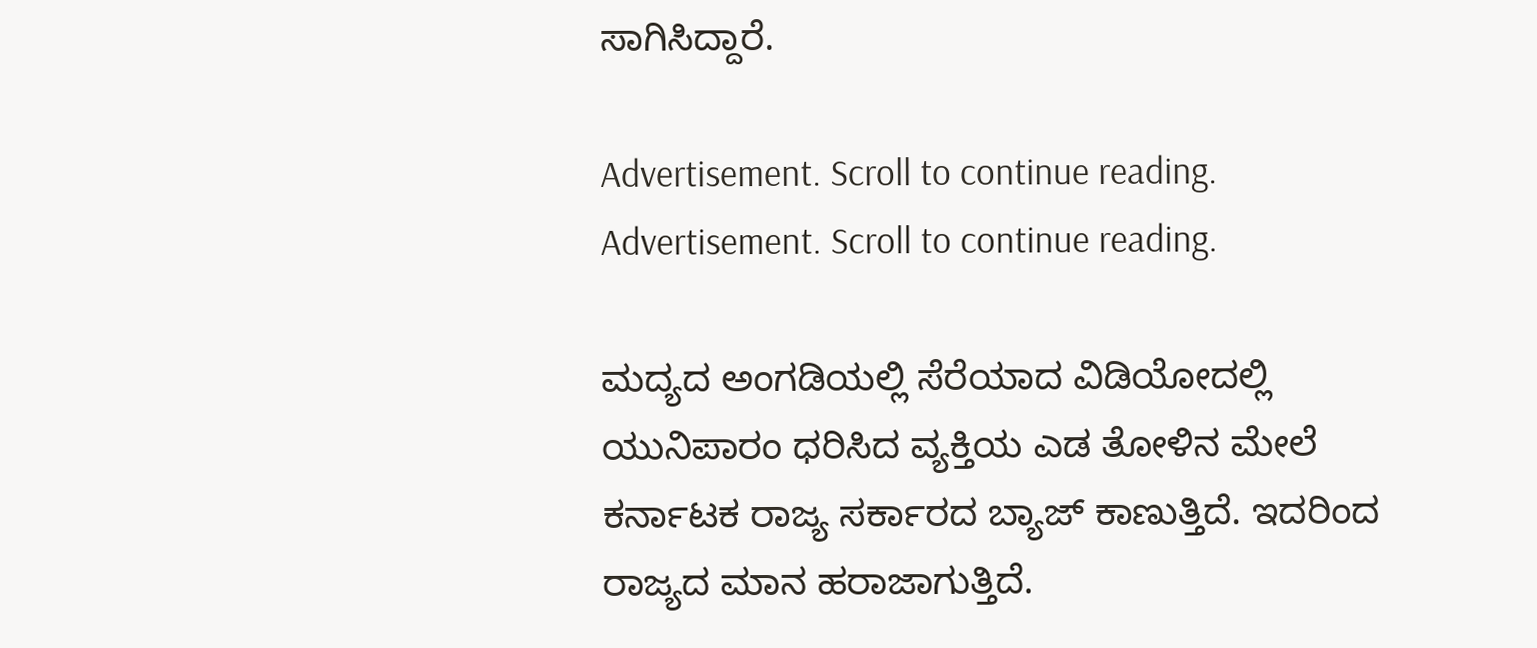ಸಾಗಿಸಿದ್ದಾರೆ.

Advertisement. Scroll to continue reading.
Advertisement. Scroll to continue reading.

ಮದ್ಯದ ಅಂಗಡಿಯಲ್ಲಿ ಸೆರೆಯಾದ ವಿಡಿಯೋದಲ್ಲಿ ಯುನಿಪಾರಂ ಧರಿಸಿದ ವ್ಯಕ್ತಿಯ ಎಡ ತೋಳಿನ ಮೇಲೆ ಕರ್ನಾಟಕ ರಾಜ್ಯ ಸರ್ಕಾರದ ಬ್ಯಾಜ್ ಕಾಣುತ್ತಿದೆ. ಇದರಿಂದ ರಾಜ್ಯದ ಮಾನ ಹರಾಜಾಗುತ್ತಿದೆ.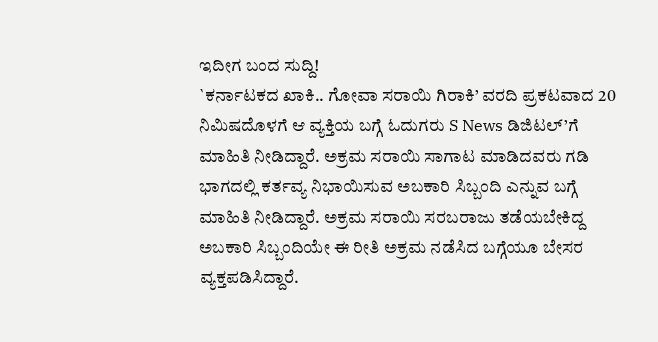ಇದೀಗ ಬಂದ ಸುದ್ದಿ!
`ಕರ್ನಾಟಕದ ಖಾಕಿ.. ಗೋವಾ ಸರಾಯಿ ಗಿರಾಕಿ’ ವರದಿ ಪ್ರಕಟವಾದ 20 ನಿಮಿಷದೊಳಗೆ ಆ ವ್ಯಕ್ತಿಯ ಬಗ್ಗೆ ಓದುಗರು S News ಡಿಜಿಟಲ್’ಗೆ ಮಾಹಿತಿ ನೀಡಿದ್ದಾರೆ. ಅಕ್ರಮ ಸರಾಯಿ ಸಾಗಾಟ ಮಾಡಿದವರು ಗಡಿ ಭಾಗದಲ್ಲಿ ಕರ್ತವ್ಯ ನಿಭಾಯಿಸುವ ಅಬಕಾರಿ ಸಿಬ್ಬಂದಿ ಎನ್ನುವ ಬಗ್ಗೆ ಮಾಹಿತಿ ನೀಡಿದ್ದಾರೆ. ಅಕ್ರಮ ಸರಾಯಿ ಸರಬರಾಜು ತಡೆಯಬೇಕಿದ್ದ ಅಬಕಾರಿ ಸಿಬ್ಬಂದಿಯೇ ಈ ರೀತಿ ಅಕ್ರಮ ನಡೆಸಿದ ಬಗ್ಗೆಯೂ ಬೇಸರ ವ್ಯಕ್ತಪಡಿಸಿದ್ದಾರೆ.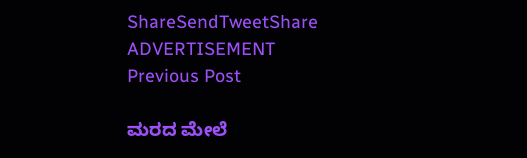ShareSendTweetShare
ADVERTISEMENT
Previous Post

ಮರದ ಮೇಲೆ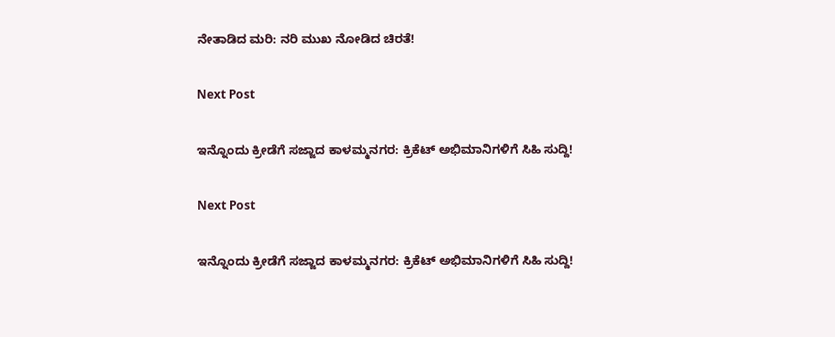ನೇತಾಡಿದ ಮರಿ: ನರಿ ಮುಖ ನೋಡಿದ ಚಿರತೆ!

Next Post

ಇನ್ನೊಂದು ಕ್ರೀಡೆಗೆ ಸಜ್ಜಾದ ಕಾಳಮ್ಮನಗರ: ಕ್ರಿಕೆಟ್ ಅಭಿಮಾನಿಗಳಿಗೆ ಸಿಹಿ ಸುದ್ದಿ!

Next Post

ಇನ್ನೊಂದು ಕ್ರೀಡೆಗೆ ಸಜ್ಜಾದ ಕಾಳಮ್ಮನಗರ: ಕ್ರಿಕೆಟ್ ಅಭಿಮಾನಿಗಳಿಗೆ ಸಿಹಿ ಸುದ್ದಿ!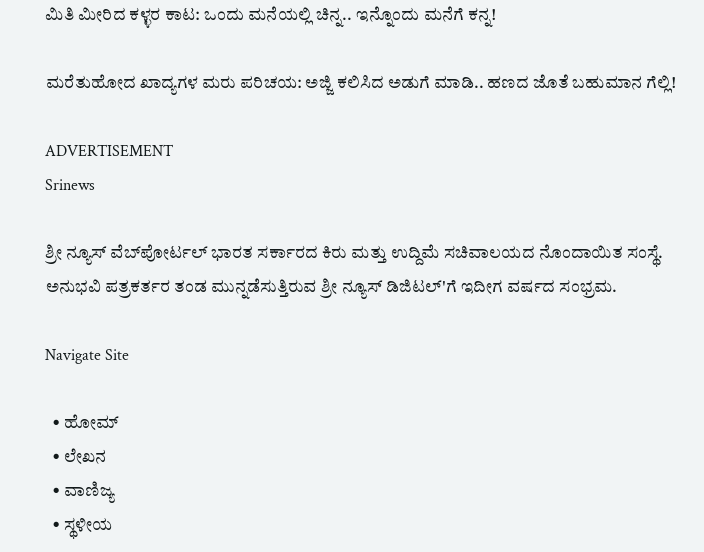ಮಿತಿ ಮೀರಿದ ಕಳ್ಳರ ಕಾಟ: ಒಂದು ಮನೆಯಲ್ಲಿ ಚಿನ್ನ.. ಇನ್ನೊಂದು ಮನೆಗೆ ಕನ್ನ!

ಮರೆತುಹೋದ ಖಾದ್ಯಗಳ ಮರು ಪರಿಚಯ: ಅಜ್ಜಿ ಕಲಿಸಿದ ಅಡುಗೆ ಮಾಡಿ.. ಹಣದ ಜೊತೆ ಬಹುಮಾನ ಗೆಲ್ಲಿ!

ADVERTISEMENT
Srinews

ಶ್ರೀ ನ್ಯೂಸ್ ವೆಬ್‌ಪೋರ್ಟಲ್ ಭಾರತ ಸರ್ಕಾರದ ಕಿರು ಮತ್ತು ಉದ್ದಿಮೆ ಸಚಿವಾಲಯದ ನೊಂದಾಯಿತ ಸಂಸ್ಥೆ. ಅನುಭವಿ ಪತ್ರಕರ್ತರ ತಂಡ ಮುನ್ನಡೆಸುತ್ತಿರುವ ಶ್ರೀ ನ್ಯೂಸ್ ಡಿಜಿಟಲ್'ಗೆ ಇದೀಗ ವರ್ಷದ ಸಂಭ್ರಮ.

Navigate Site

  • ಹೋಮ್
  • ಲೇಖನ
  • ವಾಣಿಜ್ಯ
  • ಸ್ಥಳೀಯ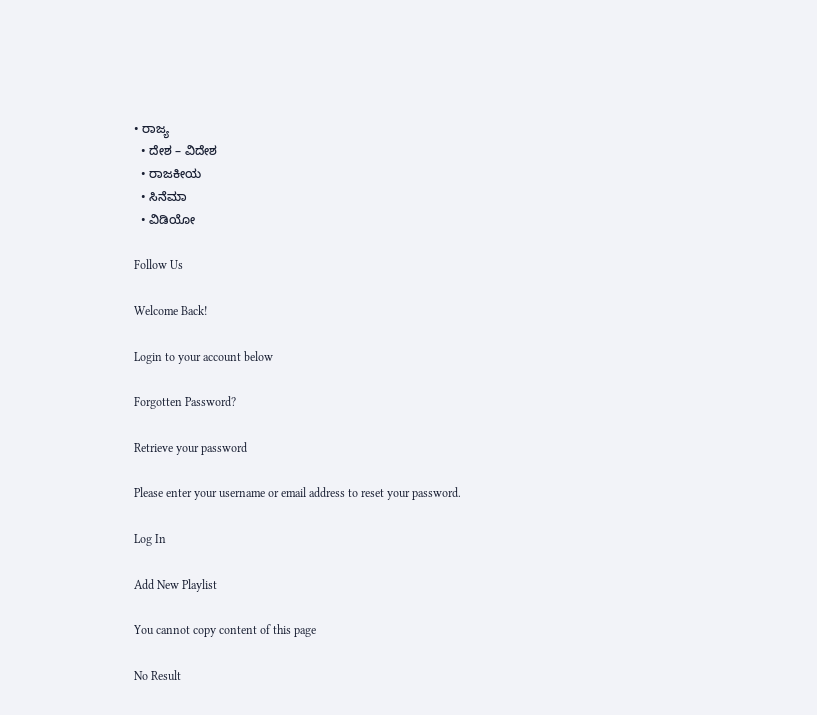• ರಾಜ್ಯ
  • ದೇಶ – ವಿದೇಶ
  • ರಾಜಕೀಯ
  • ಸಿನೆಮಾ
  • ವಿಡಿಯೋ

Follow Us

Welcome Back!

Login to your account below

Forgotten Password?

Retrieve your password

Please enter your username or email address to reset your password.

Log In

Add New Playlist

You cannot copy content of this page

No Result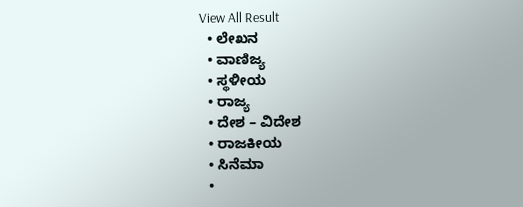View All Result
  • ಲೇಖನ
  • ವಾಣಿಜ್ಯ
  • ಸ್ಥಳೀಯ
  • ರಾಜ್ಯ
  • ದೇಶ – ವಿದೇಶ
  • ರಾಜಕೀಯ
  • ಸಿನೆಮಾ
  •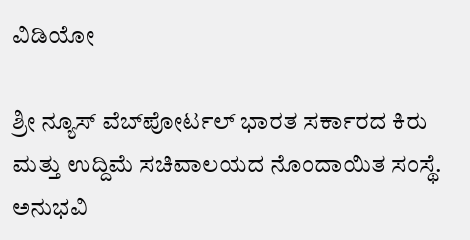ವಿಡಿಯೋ

ಶ್ರೀ ನ್ಯೂಸ್ ವೆಬ್‌ಪೋರ್ಟಲ್ ಭಾರತ ಸರ್ಕಾರದ ಕಿರು ಮತ್ತು ಉದ್ದಿಮೆ ಸಚಿವಾಲಯದ ನೊಂದಾಯಿತ ಸಂಸ್ಥೆ. ಅನುಭವಿ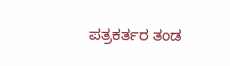ಪತ್ರಕರ್ತರ ತಂಡ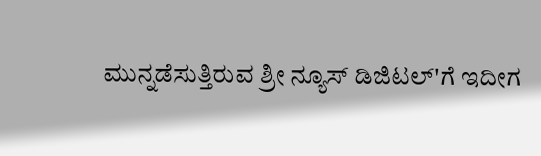ಮುನ್ನಡೆಸುತ್ತಿರುವ ಶ್ರೀ ನ್ಯೂಸ್ ಡಿಜಿಟಲ್'ಗೆ ಇದೀಗ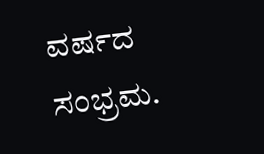ವರ್ಷದ ಸಂಭ್ರಮ.